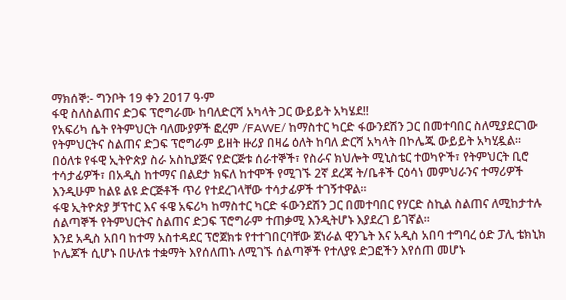ማክሰኞ:- ግንቦት 19 ቀን 2017 ዓ∙ም
ፋዊ ስለስልጠና ድጋፍ ፕሮግራሙ ከባለድርሻ አካላት ጋር ውይይት አካሄደ!!
የአፍሪካ ሴት የትምህርት ባለሙያዎች ፎረም /FAWE/ ከማስተር ካርድ ፋውንደሽን ጋር በመተባበር ስለሚያደርገው የትምህርትና ስልጠና ድጋፍ ፕሮግራም ይዘት ዙሪያ በዛሬ ዕለት ከባለ ድርሻ አካላት በኮሌጁ ውይይት አካሂዷል።
በዕለቱ የፋዊ ኢትዮጵያ ስራ አስኪያጅና የድርጅቱ ሰራተኞች፣ የስራና ክህሎት ሚኒስቴር ተወካዮች፣ የትምህርት ቢሮ ተሳታፊዎች፣ በአዲስ ከተማና በልደታ ክፍለ ከተሞች የሚገኙ 2ኛ ደረጃ ት/ቤቶች ርዕሳነ መምህራንና ተማሪዎች እንዲሁም ከልዩ ልዩ ድርጅቶች ጥሪ የተደረገላቸው ተሳታፊዎች ተገኝተዋል።
ፋዌ ኢትዮጵያ ቻፕተር እና ፋዌ አፍሪካ ከማስተር ካርድ ፋውንደሽን ጋር በመተባበር የሃርድ ስኪል ስልጠና ለሚከታተሉ ሰልጣኞች የትምህርትና ስልጠና ድጋፍ ፕሮግራም ተጠቃሚ እንዲትሆኑ እያደረገ ይገኛል፡፡
እንደ አዲስ አበባ ከተማ አስተዳደር ፕሮጀክቱ የተተገበርባቸው ጀነራል ዊንጌት እና አዲስ አበባ ተግባረ ዕድ ፓሊ ቴክኒክ ኮሌጆች ሲሆኑ በሁለቱ ተቋማት እየሰለጠኑ ለሚገኙ ሰልጣኞች የተለያዩ ድጋፎችን እየሰጠ መሆኑ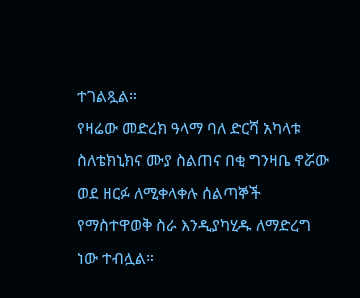ተገልጿል።
የዛሬው መድረክ ዓላማ ባለ ድርሻ አካላቱ ስለቴክኒክና ሙያ ስልጠና በቂ ግንዛቤ ኖሯው ወደ ዘርፉ ለሚቀላቀሉ ሰልጣኞች የማስተዋወቅ ስራ እንዲያካሂዱ ለማድረግ ነው ተብሏል።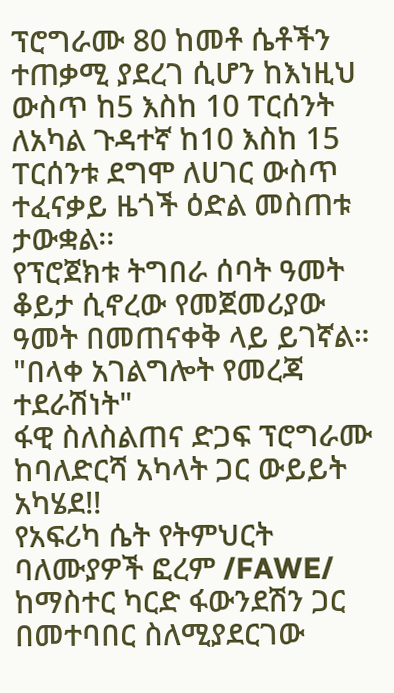ፕሮግራሙ 80 ከመቶ ሴቶችን ተጠቃሚ ያደረገ ሲሆን ከእነዚህ ውስጥ ከ5 እስከ 10 ፐርሰንት ለአካል ጉዳተኛ ከ10 እስከ 15 ፐርሰንቱ ደግሞ ለሀገር ውስጥ ተፈናቃይ ዜጎች ዕድል መስጠቱ ታውቋል፡፡
የፕሮጀክቱ ትግበራ ሰባት ዓመት ቆይታ ሲኖረው የመጀመሪያው ዓመት በመጠናቀቅ ላይ ይገኛል።
"በላቀ አገልግሎት የመረጃ ተደራሽነት"
ፋዊ ስለስልጠና ድጋፍ ፕሮግራሙ ከባለድርሻ አካላት ጋር ውይይት አካሄደ!!
የአፍሪካ ሴት የትምህርት ባለሙያዎች ፎረም /FAWE/ ከማስተር ካርድ ፋውንደሽን ጋር በመተባበር ስለሚያደርገው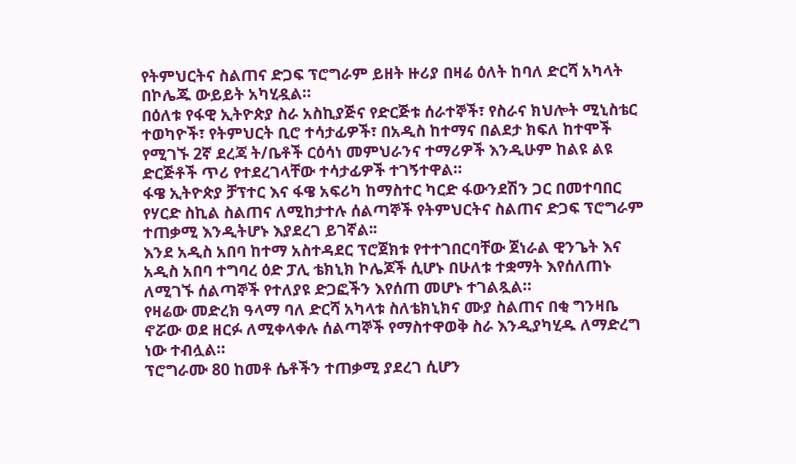የትምህርትና ስልጠና ድጋፍ ፕሮግራም ይዘት ዙሪያ በዛሬ ዕለት ከባለ ድርሻ አካላት በኮሌጁ ውይይት አካሂዷል።
በዕለቱ የፋዊ ኢትዮጵያ ስራ አስኪያጅና የድርጅቱ ሰራተኞች፣ የስራና ክህሎት ሚኒስቴር ተወካዮች፣ የትምህርት ቢሮ ተሳታፊዎች፣ በአዲስ ከተማና በልደታ ክፍለ ከተሞች የሚገኙ 2ኛ ደረጃ ት/ቤቶች ርዕሳነ መምህራንና ተማሪዎች እንዲሁም ከልዩ ልዩ ድርጅቶች ጥሪ የተደረገላቸው ተሳታፊዎች ተገኝተዋል።
ፋዌ ኢትዮጵያ ቻፕተር እና ፋዌ አፍሪካ ከማስተር ካርድ ፋውንደሽን ጋር በመተባበር የሃርድ ስኪል ስልጠና ለሚከታተሉ ሰልጣኞች የትምህርትና ስልጠና ድጋፍ ፕሮግራም ተጠቃሚ እንዲትሆኑ እያደረገ ይገኛል፡፡
እንደ አዲስ አበባ ከተማ አስተዳደር ፕሮጀክቱ የተተገበርባቸው ጀነራል ዊንጌት እና አዲስ አበባ ተግባረ ዕድ ፓሊ ቴክኒክ ኮሌጆች ሲሆኑ በሁለቱ ተቋማት እየሰለጠኑ ለሚገኙ ሰልጣኞች የተለያዩ ድጋፎችን እየሰጠ መሆኑ ተገልጿል።
የዛሬው መድረክ ዓላማ ባለ ድርሻ አካላቱ ስለቴክኒክና ሙያ ስልጠና በቂ ግንዛቤ ኖሯው ወደ ዘርፉ ለሚቀላቀሉ ሰልጣኞች የማስተዋወቅ ስራ እንዲያካሂዱ ለማድረግ ነው ተብሏል።
ፕሮግራሙ 80 ከመቶ ሴቶችን ተጠቃሚ ያደረገ ሲሆን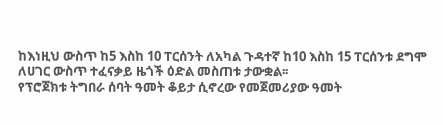ከእነዚህ ውስጥ ከ5 እስከ 10 ፐርሰንት ለአካል ጉዳተኛ ከ10 እስከ 15 ፐርሰንቱ ደግሞ ለሀገር ውስጥ ተፈናቃይ ዜጎች ዕድል መስጠቱ ታውቋል፡፡
የፕሮጀክቱ ትግበራ ሰባት ዓመት ቆይታ ሲኖረው የመጀመሪያው ዓመት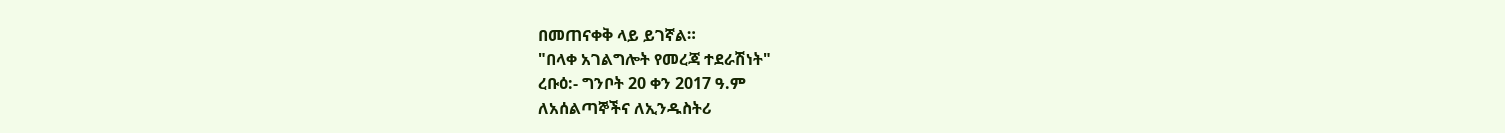በመጠናቀቅ ላይ ይገኛል።
"በላቀ አገልግሎት የመረጃ ተደራሽነት"
ረቡዕ:- ግንቦት 20 ቀን 2017 ዓ.ም
ለአሰልጣኞችና ለኢንዱስትሪ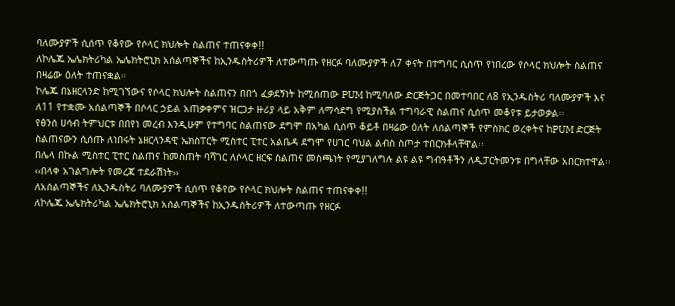ባለሙያዎች ሲሰጥ የቆየው የሶላር ክህሎት ስልጠና ተጠናቀቀ!!
ለኮሌጁ ኤሌክትሪካል ኤሌክትሮኒክ አሰልጣኞችና ከኢንዱስትሪዎች ለተውጣጡ የዘርፉ ባለሙያዎች ለ7 ቀናት በተግባር ሲሰጥ የነበረው የሶላር ክህሎት ስልጠና በዛሬው ዕለት ተጠናቋል።
ኮሌጁ በኔዘርላንድ ከሚገኘውና የሶላር ክህሎት ስልጠናን በበጎ ፈቃደኝነት ከሚሰጠው PUM ከሚባለው ድርጅትጋር በመተባበር ለ8 የኢንዱስትሪ ባለሙያዎች እና ለ11 የተቋሙ አሰልጣኞች በሶላር ኃይል አጠቃቀምና ዝርጋታ ዙሪያ ላይ አቅም ለማሳደግ የሚያስችል ተግባራዊ ስልጠና ሲሰጥ መቆየቱ ይታወቃል፡፡
የፅንሰ ሀሳብ ትምህርቱ በበየነ መረብ እንዲሁም የተግባር ስልጠናው ደግሞ በአካል ሲሰጥ ቆይቶ በዛሬው ዕለት ለሰልጣኞች የምስክር ወረቀትና ከPUM ድርጅት ስልጠናውን ሲሰጡ ለነበሩት ኔዘርላንዳዊ ኤክስፐርት ሚስተር ፒተር አልቤዳ ደግሞ የሀገር ባህል ልብስ ስጦታ ተበርክቶላቸዋል፡፡
በሌላ በኩል ሚስተር ፒተር ስልጠና ከመስጠት ባሻገር ለሶላር ዘርፍ ስልጠና መስጫነት የሚያገለግሉ ልዩ ልዩ ግብዓቶችን ለዲፓርትመንቱ በግላቸው አበርክተዋል፡፡
‹‹በላቀ አገልግሎት የመረጃ ተደራሽነት››
ለአሰልጣኞችና ለኢንዱስትሪ ባለሙያዎች ሲሰጥ የቆየው የሶላር ክህሎት ስልጠና ተጠናቀቀ!!
ለኮሌጁ ኤሌክትሪካል ኤሌክትሮኒክ አሰልጣኞችና ከኢንዱስትሪዎች ለተውጣጡ የዘርፉ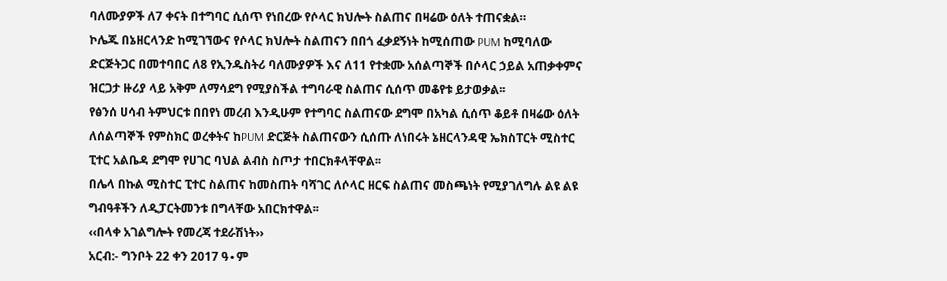ባለሙያዎች ለ7 ቀናት በተግባር ሲሰጥ የነበረው የሶላር ክህሎት ስልጠና በዛሬው ዕለት ተጠናቋል።
ኮሌጁ በኔዘርላንድ ከሚገኘውና የሶላር ክህሎት ስልጠናን በበጎ ፈቃደኝነት ከሚሰጠው PUM ከሚባለው ድርጅትጋር በመተባበር ለ8 የኢንዱስትሪ ባለሙያዎች እና ለ11 የተቋሙ አሰልጣኞች በሶላር ኃይል አጠቃቀምና ዝርጋታ ዙሪያ ላይ አቅም ለማሳደግ የሚያስችል ተግባራዊ ስልጠና ሲሰጥ መቆየቱ ይታወቃል፡፡
የፅንሰ ሀሳብ ትምህርቱ በበየነ መረብ እንዲሁም የተግባር ስልጠናው ደግሞ በአካል ሲሰጥ ቆይቶ በዛሬው ዕለት ለሰልጣኞች የምስክር ወረቀትና ከPUM ድርጅት ስልጠናውን ሲሰጡ ለነበሩት ኔዘርላንዳዊ ኤክስፐርት ሚስተር ፒተር አልቤዳ ደግሞ የሀገር ባህል ልብስ ስጦታ ተበርክቶላቸዋል፡፡
በሌላ በኩል ሚስተር ፒተር ስልጠና ከመስጠት ባሻገር ለሶላር ዘርፍ ስልጠና መስጫነት የሚያገለግሉ ልዩ ልዩ ግብዓቶችን ለዲፓርትመንቱ በግላቸው አበርክተዋል፡፡
‹‹በላቀ አገልግሎት የመረጃ ተደራሽነት››
አርብ:- ግንቦት 22 ቀን 2017 ዓ∙ም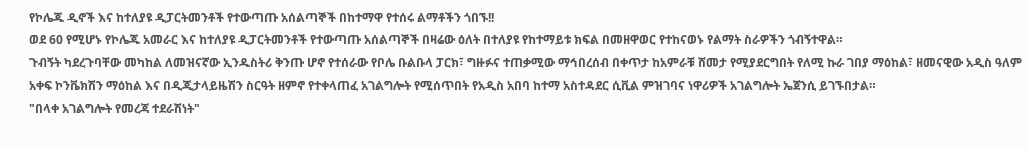የኮሌጁ ዲኖች እና ከተለያዩ ዲፓርትመንቶች የተውጣጡ አሰልጣኞች በከተማዋ የተሰሩ ልማቶችን ጎበኙ!!
ወደ 60 የሚሆኑ የኮሌጁ አመራር እና ከተለያዩ ዲፓርትመንቶች የተውጣጡ አሰልጣኞች በዛሬው ዕለት በተለያዩ የከተማይቱ ክፍል በመዘዋወር የተከናወኑ የልማት ስራዎችን ጎብኝተዋል።
ጉብኝት ካደረጉባቸው መካከል ለመዝናኛው ኢንዱስትሪ ቅንጡ ሆኖ የተሰራው የቦሌ ቡልቡላ ፓርክ፣ ግዙፉና ተጠቃሚው ማኅበረሰብ በቀጥታ ከአምራቹ ሸመታ የሚያደርግበት የለሚ ኩራ ገበያ ማዕከል፣ ዘመናዊው አዲስ ዓለም አቀፍ ኮንቬክሽን ማዕከል እና በዲጂታላይዜሽን ስርዓት ዘምኖ የተቀላጠፈ አገልግሎት የሚሰጥበት የአዲስ አበባ ከተማ አስተዳደር ሲቪል ምዝገባና ነዋሪዎች አገልግሎት ኤጀንሲ ይገኙበታል።
"በላቀ አገልግሎት የመረጃ ተደራሽነት"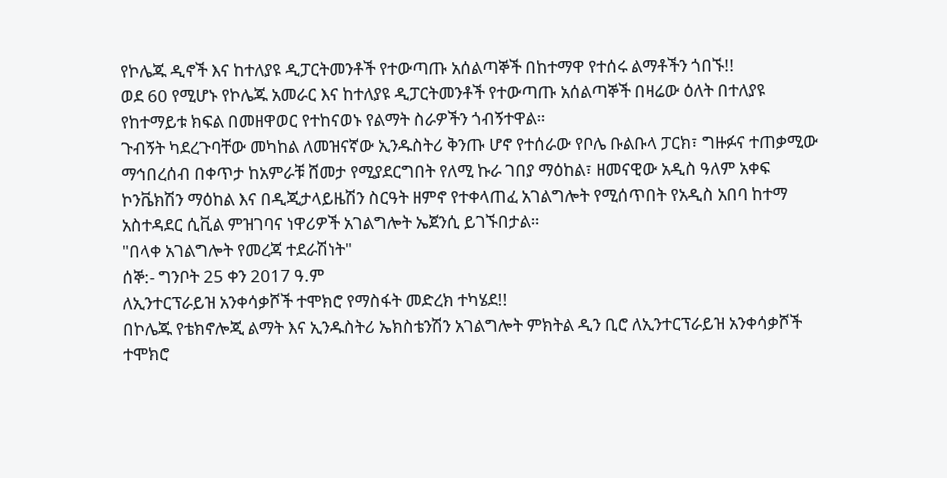የኮሌጁ ዲኖች እና ከተለያዩ ዲፓርትመንቶች የተውጣጡ አሰልጣኞች በከተማዋ የተሰሩ ልማቶችን ጎበኙ!!
ወደ 60 የሚሆኑ የኮሌጁ አመራር እና ከተለያዩ ዲፓርትመንቶች የተውጣጡ አሰልጣኞች በዛሬው ዕለት በተለያዩ የከተማይቱ ክፍል በመዘዋወር የተከናወኑ የልማት ስራዎችን ጎብኝተዋል።
ጉብኝት ካደረጉባቸው መካከል ለመዝናኛው ኢንዱስትሪ ቅንጡ ሆኖ የተሰራው የቦሌ ቡልቡላ ፓርክ፣ ግዙፉና ተጠቃሚው ማኅበረሰብ በቀጥታ ከአምራቹ ሸመታ የሚያደርግበት የለሚ ኩራ ገበያ ማዕከል፣ ዘመናዊው አዲስ ዓለም አቀፍ ኮንቬክሽን ማዕከል እና በዲጂታላይዜሽን ስርዓት ዘምኖ የተቀላጠፈ አገልግሎት የሚሰጥበት የአዲስ አበባ ከተማ አስተዳደር ሲቪል ምዝገባና ነዋሪዎች አገልግሎት ኤጀንሲ ይገኙበታል።
"በላቀ አገልግሎት የመረጃ ተደራሽነት"
ሰኞ:- ግንቦት 25 ቀን 2017 ዓ.ም
ለኢንተርፕራይዝ አንቀሳቃሾች ተሞክሮ የማስፋት መድረክ ተካሄደ!!
በኮሌጁ የቴክኖሎጂ ልማት እና ኢንዱስትሪ ኤክስቴንሽን አገልግሎት ምክትል ዲን ቢሮ ለኢንተርፕራይዝ አንቀሳቃሾች ተሞክሮ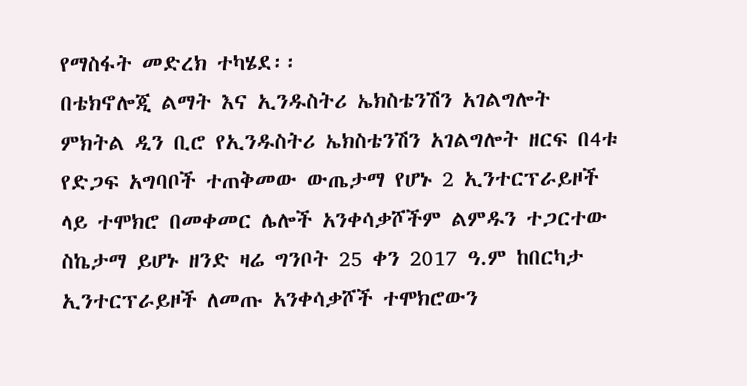የማስፋት መድረክ ተካሄደ፡፡
በቴክኖሎጂ ልማት እና ኢንዱስትሪ ኤክስቴንሽን አገልግሎት ምክትል ዲን ቢሮ የኢንዱስትሪ ኤክስቴንሽን አገልግሎት ዘርፍ በ4ቱ የድጋፍ አግባቦች ተጠቅመው ውጤታማ የሆኑ 2 ኢንተርፕራይዞች ላይ ተሞክሮ በመቀመር ሌሎች አንቀሳቃሾችም ልምዱን ተጋርተው ስኬታማ ይሆኑ ዘንድ ዛሬ ግንቦት 25 ቀን 2017 ዓ.ም ከበርካታ ኢንተርፕራይዞች ለመጡ አንቀሳቃሾች ተሞክሮውን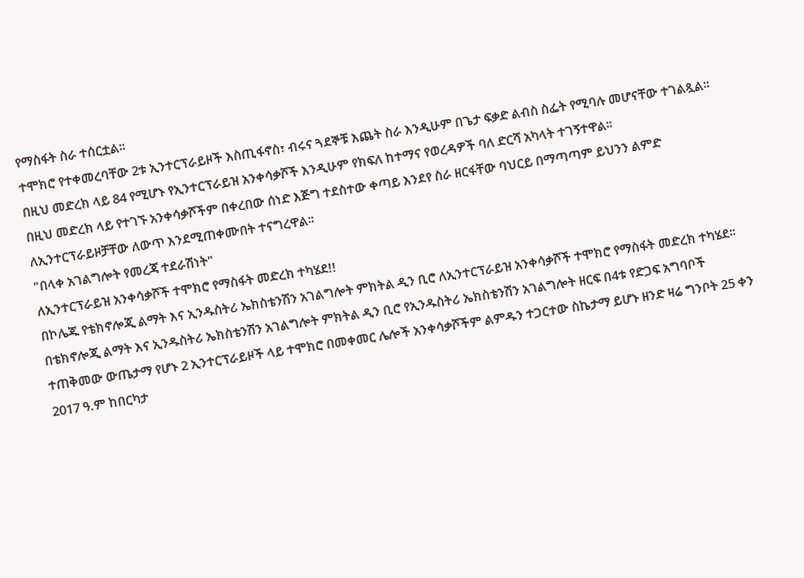የማስፋት ስራ ተሰርቷል፡፡
ተሞክሮ የተቀመረባቸው 2ቱ ኢንተርፕራይዞች እስጢፋኖስ፣ ብሩና ጓደኞቹ እጨት ስራ እንዲሁም በጌታ ፍቃድ ልብስ ስፌት የሚባሉ መሆናቸው ተገልጿል፡፡
በዚህ መድረክ ላይ 84 የሚሆኑ የኢንተርፕራይዝ አንቀሳቃሾች እንዲሁም የክፍለ ከተማና የወረዳዎች ባለ ድርሻ አካላት ተገኝተዋል፡፡
በዚህ መድረክ ላይ የተገኙ አንቀሳቃሾችም በቀረበው ሰነድ እጅግ ተደስተው ቀጣይ እንደየ ስራ ዘርፋቸው ባህርይ በማጣጣም ይህንን ልምድ ለኢንተርፕራይዞቻቸው ለውጥ እንደሚጠቀሙበት ተናግረዋል፡፡
"በላቀ አገልግሎት የመረጃ ተደራሽነት"
ለኢንተርፕራይዝ አንቀሳቃሾች ተሞክሮ የማስፋት መድረክ ተካሄደ!!
በኮሌጁ የቴክኖሎጂ ልማት እና ኢንዱስትሪ ኤክስቴንሽን አገልግሎት ምክትል ዲን ቢሮ ለኢንተርፕራይዝ አንቀሳቃሾች ተሞክሮ የማስፋት መድረክ ተካሄደ፡፡
በቴክኖሎጂ ልማት እና ኢንዱስትሪ ኤክስቴንሽን አገልግሎት ምክትል ዲን ቢሮ የኢንዱስትሪ ኤክስቴንሽን አገልግሎት ዘርፍ በ4ቱ የድጋፍ አግባቦች ተጠቅመው ውጤታማ የሆኑ 2 ኢንተርፕራይዞች ላይ ተሞክሮ በመቀመር ሌሎች አንቀሳቃሾችም ልምዱን ተጋርተው ስኬታማ ይሆኑ ዘንድ ዛሬ ግንቦት 25 ቀን 2017 ዓ.ም ከበርካታ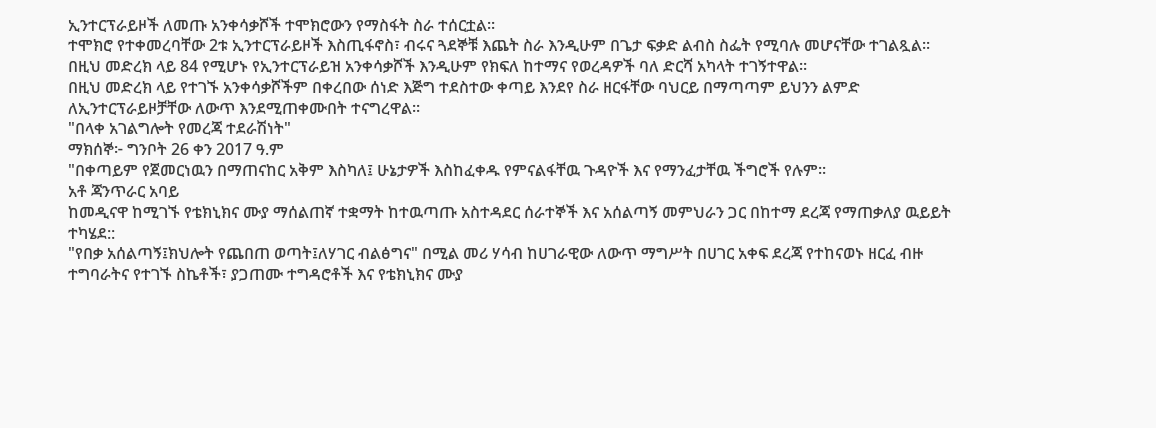ኢንተርፕራይዞች ለመጡ አንቀሳቃሾች ተሞክሮውን የማስፋት ስራ ተሰርቷል፡፡
ተሞክሮ የተቀመረባቸው 2ቱ ኢንተርፕራይዞች እስጢፋኖስ፣ ብሩና ጓደኞቹ እጨት ስራ እንዲሁም በጌታ ፍቃድ ልብስ ስፌት የሚባሉ መሆናቸው ተገልጿል፡፡
በዚህ መድረክ ላይ 84 የሚሆኑ የኢንተርፕራይዝ አንቀሳቃሾች እንዲሁም የክፍለ ከተማና የወረዳዎች ባለ ድርሻ አካላት ተገኝተዋል፡፡
በዚህ መድረክ ላይ የተገኙ አንቀሳቃሾችም በቀረበው ሰነድ እጅግ ተደስተው ቀጣይ እንደየ ስራ ዘርፋቸው ባህርይ በማጣጣም ይህንን ልምድ ለኢንተርፕራይዞቻቸው ለውጥ እንደሚጠቀሙበት ተናግረዋል፡፡
"በላቀ አገልግሎት የመረጃ ተደራሽነት"
ማክሰኞ፦ ግንቦት 26 ቀን 2017 ዓ.ም
"በቀጣይም የጀመርነዉን በማጠናከር አቅም እስካለ፤ ሁኔታዎች እስከፈቀዱ የምናልፋቸዉ ጉዳዮች እና የማንፈታቸዉ ችግሮች የሉም፡፡
አቶ ጃንጥራር አባይ
ከመዲናዋ ከሚገኙ የቴክኒክና ሙያ ማሰልጠኛ ተቋማት ከተዉጣጡ አስተዳደር ሰራተኞች እና አሰልጣኝ መምህራን ጋር በከተማ ደረጃ የማጠቃለያ ዉይይት ተካሄደ::
"የበቃ አሰልጣኝ፤ክህሎት የጨበጠ ወጣት፤ለሃገር ብልፅግና" በሚል መሪ ሃሳብ ከሀገራዊው ለውጥ ማግሥት በሀገር አቀፍ ደረጃ የተከናወኑ ዘርፈ ብዙ ተግባራትና የተገኙ ስኬቶች፣ ያጋጠሙ ተግዳሮቶች እና የቴክኒክና ሙያ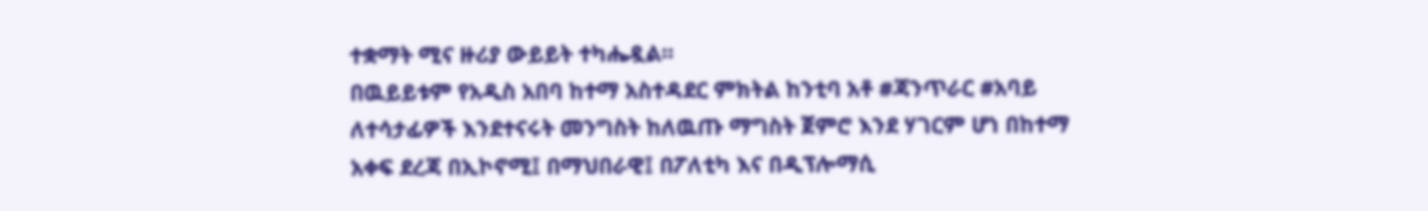ተቋማት ሚና ዙሪያ ውይይት ተካሔዷል።
በዉይይቱም የአዲስ አበባ ከተማ አስተዳደር ምክትል ከንቲባ አቶ #ጃንጥራር #አባይ ለተሳታፊዎች እንደተናሩት መንግስት ከለዉጡ ማግስት ጀምሮ እንደ ሃገርም ሆነ በከተማ አቀፍ ደረጃ በኢኮኖሚ፤ በማህበራዊ፤ በፖለቲካ እና በዲፕሎማሲ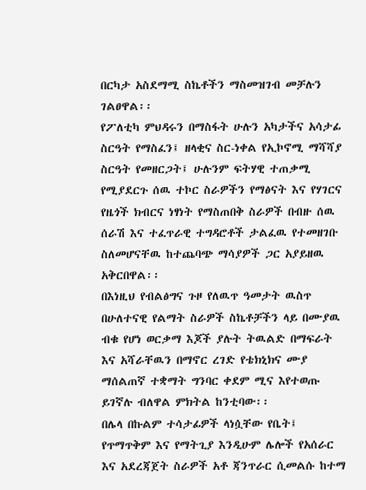በርካታ አስደማሚ ስኬቶችን ማስመዝገብ መቻሉን ገልፀዋል፡፡
የፖለቲካ ምህዳሩን በማስፋት ሁሉን አካታችና አሳታፊ ስርዓት የማስፈን፤ ዘላቂና ስር-ነቀል የኢኮኖሚ ማሻሻያ ስርዓት የመዘርጋት፤ ሁሉንም ፍትሃዊ ተጠቃሚ የሚያደርጉ ሰዉ ተኮር ስራዎችን የማፅናት እና የሃገርና የዜጎች ክብርና ነፃነት የማስጠበቅ ስራዎች በብዙ ሰዉ ሰራሽ እና ተፈጥራዊ ተግዳሮቶች ታልፈዉ የተመዘገቡ ስለመሆናቸዉ ከተጨባጭ ማሳያዎች ጋር አያይዘዉ አቅርበዋል፡፡
በእነዚህ የብልፅግና ጉዞ የለዉጥ ዓመታት ዉስጥ በሁለተናዊ የልማት ስራዎች ስኬቶቻችን ላይ በሙያዉ ብቁ የሆነ ወርቃማ እጆች ያሉት ትዉልድ በማፍራት እና አሻራቸዉን በማኖር ረገድ የቴክኒክና ሙያ ማሰልጠኛ ተቋማት ግንባር ቀደም ሚና እየተወጡ ይገኛሉ ብለዋል ምክትል ከንቲባው፡፡
በሌላ በኩልም ተሳታፊዎች ላነሷቸው የቤት፤ የጥማጥቅም እና የማትጊያ እንዲሁም ሌሎች የአሰራር እና አደረጃጀት ስራዎች አቶ ጃንጥራር ሲመልሱ ከተማ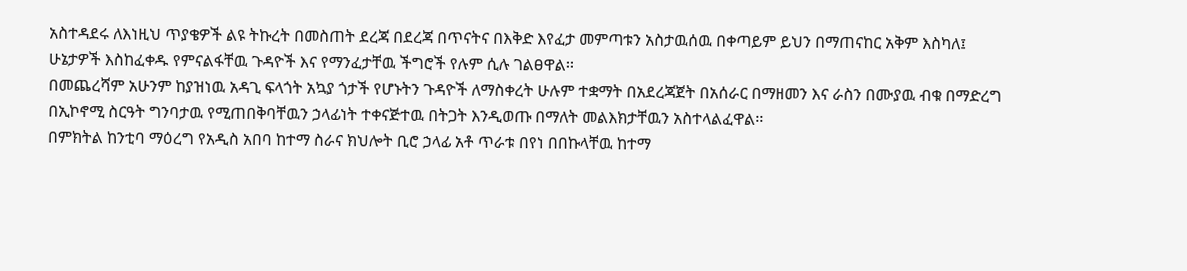አስተዳደሩ ለእነዚህ ጥያቄዎች ልዩ ትኩረት በመስጠት ደረጃ በደረጃ በጥናትና በእቅድ እየፈታ መምጣቱን አስታዉሰዉ በቀጣይም ይህን በማጠናከር አቅም እስካለ፤ ሁኔታዎች እስከፈቀዱ የምናልፋቸዉ ጉዳዮች እና የማንፈታቸዉ ችግሮች የሉም ሲሉ ገልፀዋል፡፡
በመጨረሻም አሁንም ከያዝነዉ አዳጊ ፍላጎት አኳያ ጎታች የሆኑትን ጉዳዮች ለማስቀረት ሁሉም ተቋማት በአደረጃጀት በአሰራር በማዘመን እና ራስን በሙያዉ ብቁ በማድረግ በኢኮኖሚ ስርዓት ግንባታዉ የሚጠበቅባቸዉን ኃላፊነት ተቀናጅተዉ በትጋት እንዲወጡ በማለት መልእክታቸዉን አስተላልፈዋል፡፡
በምክትል ከንቲባ ማዕረግ የአዲስ አበባ ከተማ ስራና ክህሎት ቢሮ ኃላፊ አቶ ጥራቱ በየነ በበኩላቸዉ ከተማ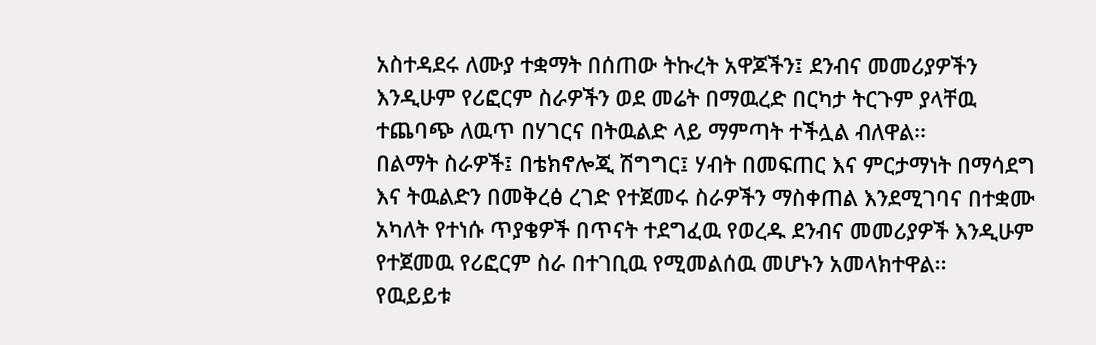አስተዳደሩ ለሙያ ተቋማት በሰጠው ትኩረት አዋጆችን፤ ደንብና መመሪያዎችን እንዲሁም የሪፎርም ስራዎችን ወደ መሬት በማዉረድ በርካታ ትርጉም ያላቸዉ ተጨባጭ ለዉጥ በሃገርና በትዉልድ ላይ ማምጣት ተችሏል ብለዋል፡፡
በልማት ስራዎች፤ በቴክኖሎጂ ሽግግር፤ ሃብት በመፍጠር እና ምርታማነት በማሳደግ እና ትዉልድን በመቅረፅ ረገድ የተጀመሩ ስራዎችን ማስቀጠል እንደሚገባና በተቋሙ አካለት የተነሱ ጥያቄዎች በጥናት ተደግፈዉ የወረዱ ደንብና መመሪያዎች እንዲሁም የተጀመዉ የሪፎርም ስራ በተገቢዉ የሚመልሰዉ መሆኑን አመላክተዋል፡፡
የዉይይቱ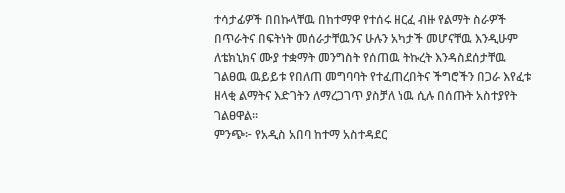ተሳታፊዎች በበኩላቸዉ በከተማዋ የተሰሩ ዘርፈ ብዙ የልማት ስራዎች በጥራትና በፍትነት መሰራታቸዉንና ሁሉን አካታች መሆናቸዉ እንዲሁም ለቴክኒክና ሙያ ተቋማት መንግስት የሰጠዉ ትኩረት እንዳስደሰታቸዉ ገልፀዉ ዉይይቱ የበለጠ መግባባት የተፈጠረበትና ችግሮችን በጋራ እየፈቱ ዘላቂ ልማትና እድገትን ለማረጋገጥ ያስቻለ ነዉ ሲሉ በሰጡት አስተያየት ገልፀዋል፡፡
ምንጭ፦ የአዲስ አበባ ከተማ አስተዳደር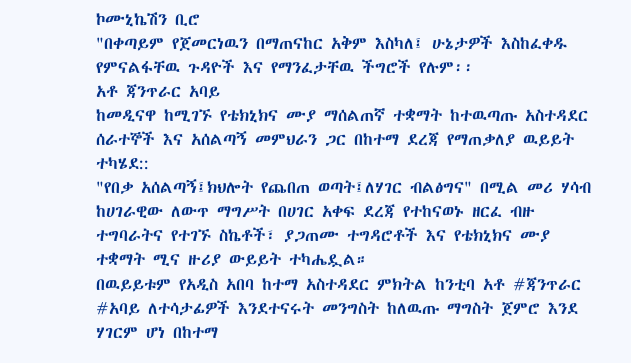ኮሙኒኬሽን ቢሮ
"በቀጣይም የጀመርነዉን በማጠናከር አቅም እስካለ፤ ሁኔታዎች እስከፈቀዱ የምናልፋቸዉ ጉዳዮች እና የማንፈታቸዉ ችግሮች የሉም፡፡
አቶ ጃንጥራር አባይ
ከመዲናዋ ከሚገኙ የቴክኒክና ሙያ ማሰልጠኛ ተቋማት ከተዉጣጡ አስተዳደር ሰራተኞች እና አሰልጣኝ መምህራን ጋር በከተማ ደረጃ የማጠቃለያ ዉይይት ተካሄደ::
"የበቃ አሰልጣኝ፤ክህሎት የጨበጠ ወጣት፤ለሃገር ብልፅግና" በሚል መሪ ሃሳብ ከሀገራዊው ለውጥ ማግሥት በሀገር አቀፍ ደረጃ የተከናወኑ ዘርፈ ብዙ ተግባራትና የተገኙ ስኬቶች፣ ያጋጠሙ ተግዳሮቶች እና የቴክኒክና ሙያ ተቋማት ሚና ዙሪያ ውይይት ተካሔዷል።
በዉይይቱም የአዲስ አበባ ከተማ አስተዳደር ምክትል ከንቲባ አቶ #ጃንጥራር #አባይ ለተሳታፊዎች እንደተናሩት መንግስት ከለዉጡ ማግስት ጀምሮ እንደ ሃገርም ሆነ በከተማ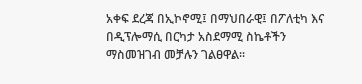አቀፍ ደረጃ በኢኮኖሚ፤ በማህበራዊ፤ በፖለቲካ እና በዲፕሎማሲ በርካታ አስደማሚ ስኬቶችን ማስመዝገብ መቻሉን ገልፀዋል፡፡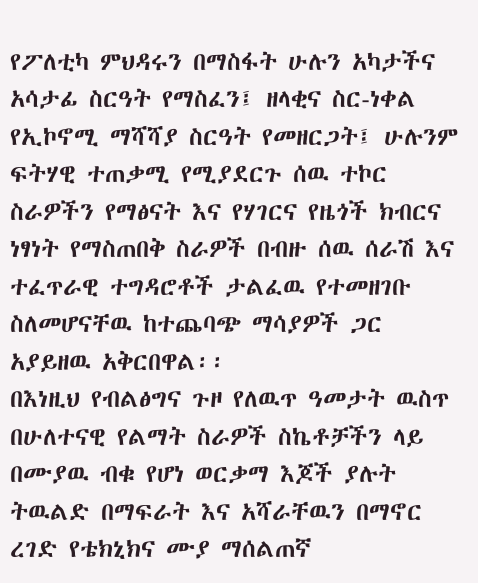የፖለቲካ ምህዳሩን በማስፋት ሁሉን አካታችና አሳታፊ ስርዓት የማስፈን፤ ዘላቂና ስር-ነቀል የኢኮኖሚ ማሻሻያ ስርዓት የመዘርጋት፤ ሁሉንም ፍትሃዊ ተጠቃሚ የሚያደርጉ ሰዉ ተኮር ስራዎችን የማፅናት እና የሃገርና የዜጎች ክብርና ነፃነት የማስጠበቅ ስራዎች በብዙ ሰዉ ሰራሽ እና ተፈጥራዊ ተግዳሮቶች ታልፈዉ የተመዘገቡ ስለመሆናቸዉ ከተጨባጭ ማሳያዎች ጋር አያይዘዉ አቅርበዋል፡፡
በእነዚህ የብልፅግና ጉዞ የለዉጥ ዓመታት ዉስጥ በሁለተናዊ የልማት ስራዎች ስኬቶቻችን ላይ በሙያዉ ብቁ የሆነ ወርቃማ እጆች ያሉት ትዉልድ በማፍራት እና አሻራቸዉን በማኖር ረገድ የቴክኒክና ሙያ ማሰልጠኛ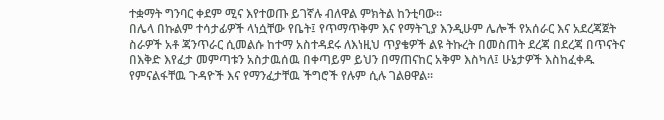ተቋማት ግንባር ቀደም ሚና እየተወጡ ይገኛሉ ብለዋል ምክትል ከንቲባው፡፡
በሌላ በኩልም ተሳታፊዎች ላነሷቸው የቤት፤ የጥማጥቅም እና የማትጊያ እንዲሁም ሌሎች የአሰራር እና አደረጃጀት ስራዎች አቶ ጃንጥራር ሲመልሱ ከተማ አስተዳደሩ ለእነዚህ ጥያቄዎች ልዩ ትኩረት በመስጠት ደረጃ በደረጃ በጥናትና በእቅድ እየፈታ መምጣቱን አስታዉሰዉ በቀጣይም ይህን በማጠናከር አቅም እስካለ፤ ሁኔታዎች እስከፈቀዱ የምናልፋቸዉ ጉዳዮች እና የማንፈታቸዉ ችግሮች የሉም ሲሉ ገልፀዋል፡፡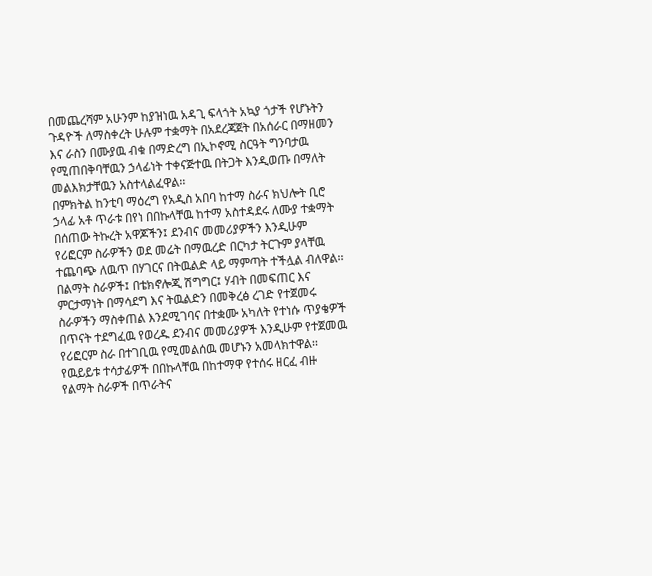በመጨረሻም አሁንም ከያዝነዉ አዳጊ ፍላጎት አኳያ ጎታች የሆኑትን ጉዳዮች ለማስቀረት ሁሉም ተቋማት በአደረጃጀት በአሰራር በማዘመን እና ራስን በሙያዉ ብቁ በማድረግ በኢኮኖሚ ስርዓት ግንባታዉ የሚጠበቅባቸዉን ኃላፊነት ተቀናጅተዉ በትጋት እንዲወጡ በማለት መልእክታቸዉን አስተላልፈዋል፡፡
በምክትል ከንቲባ ማዕረግ የአዲስ አበባ ከተማ ስራና ክህሎት ቢሮ ኃላፊ አቶ ጥራቱ በየነ በበኩላቸዉ ከተማ አስተዳደሩ ለሙያ ተቋማት በሰጠው ትኩረት አዋጆችን፤ ደንብና መመሪያዎችን እንዲሁም የሪፎርም ስራዎችን ወደ መሬት በማዉረድ በርካታ ትርጉም ያላቸዉ ተጨባጭ ለዉጥ በሃገርና በትዉልድ ላይ ማምጣት ተችሏል ብለዋል፡፡
በልማት ስራዎች፤ በቴክኖሎጂ ሽግግር፤ ሃብት በመፍጠር እና ምርታማነት በማሳደግ እና ትዉልድን በመቅረፅ ረገድ የተጀመሩ ስራዎችን ማስቀጠል እንደሚገባና በተቋሙ አካለት የተነሱ ጥያቄዎች በጥናት ተደግፈዉ የወረዱ ደንብና መመሪያዎች እንዲሁም የተጀመዉ የሪፎርም ስራ በተገቢዉ የሚመልሰዉ መሆኑን አመላክተዋል፡፡
የዉይይቱ ተሳታፊዎች በበኩላቸዉ በከተማዋ የተሰሩ ዘርፈ ብዙ የልማት ስራዎች በጥራትና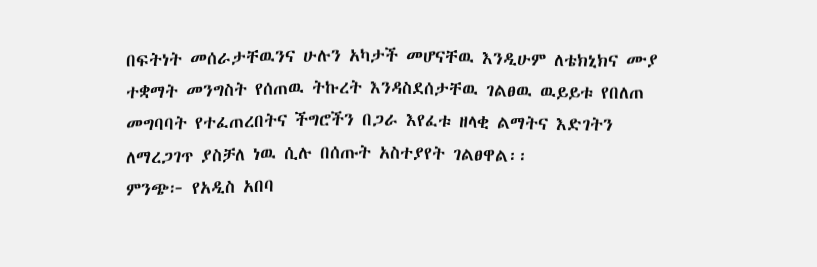በፍትነት መሰራታቸዉንና ሁሉን አካታች መሆናቸዉ እንዲሁም ለቴክኒክና ሙያ ተቋማት መንግስት የሰጠዉ ትኩረት እንዳስደሰታቸዉ ገልፀዉ ዉይይቱ የበለጠ መግባባት የተፈጠረበትና ችግሮችን በጋራ እየፈቱ ዘላቂ ልማትና እድገትን ለማረጋገጥ ያስቻለ ነዉ ሲሉ በሰጡት አስተያየት ገልፀዋል፡፡
ምንጭ፦ የአዲስ አበባ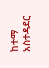ከተማ አስተዳደር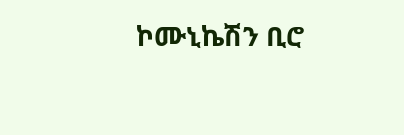ኮሙኒኬሽን ቢሮ